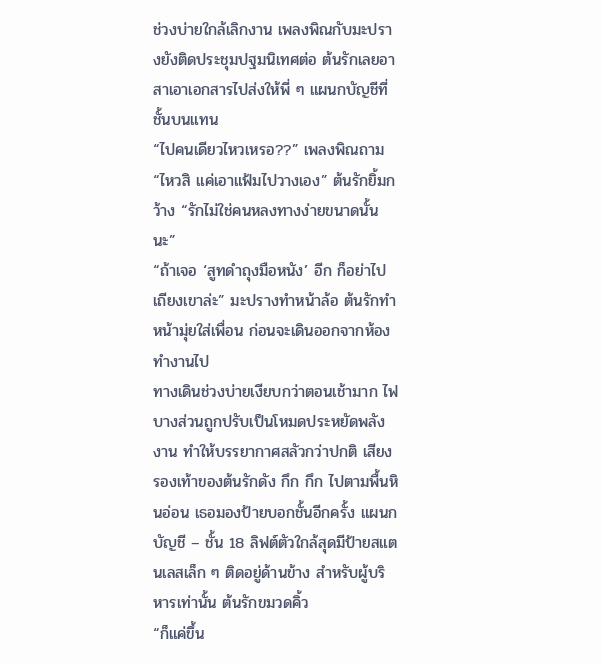ช่วงบ่ายใกล้เลิกงาน เพลงพิณกับมะปรางยังติดประชุมปฐมนิเทศต่อ ต้นรักเลยอาสาเอาเอกสารไปส่งให้พี่ ๆ แผนกบัญชีที่ชั้นบนแทน
“ไปคนเดียวไหวเหรอ??” เพลงพิณถาม
“ไหวสิ แค่เอาแฟ้มไปวางเอง” ต้นรักยิ้มกว้าง “รักไม่ใช่คนหลงทางง่ายขนาดนั้นนะ”
“ถ้าเจอ ‘สูทดำถุงมือหนัง’ อีก ก็อย่าไปเถียงเขาล่ะ” มะปรางทำหน้าล้อ ต้นรักทำหน้ามุ่ยใส่เพื่อน ก่อนจะเดินออกจากห้องทำงานไป
ทางเดินช่วงบ่ายเงียบกว่าตอนเช้ามาก ไฟบางส่วนถูกปรับเป็นโหมดประหยัดพลังงาน ทำให้บรรยากาศสลัวกว่าปกติ เสียงรองเท้าของต้นรักดัง กึก กึก ไปตามพื้นหินอ่อน เธอมองป้ายบอกชั้นอีกครั้ง แผนกบัญชี – ชั้น 18 ลิฟต์ตัวใกล้สุดมีป้ายสแตนเลสเล็ก ๆ ติดอยู่ด้านข้าง สำหรับผู้บริหารเท่านั้น ต้นรักขมวดคิ้ว
“ก็แค่ขึ้น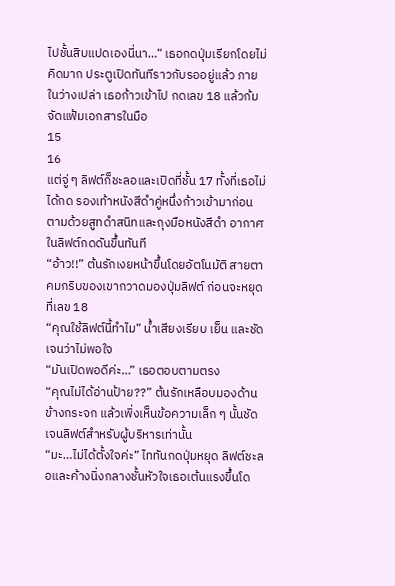ไปชั้นสิบแปดเองนี่นา…” เธอกดปุ่มเรียกโดยไม่คิดมาก ประตูเปิดทันทีราวกับรออยู่แล้ว ภายในว่างเปล่า เธอก้าวเข้าไป กดเลข 18 แล้วก้มจัดแฟ้มเอกสารในมือ
15
16
แต่จู่ ๆ ลิฟต์ก็ชะลอและเปิดที่ชั้น 17 ทั้งที่เธอไม่ได้กด รองเท้าหนังสีดำคู่หนึ่งก้าวเข้ามาก่อน ตามด้วยสูทดำสนิทและถุงมือหนังสีดำ อากาศในลิฟต์กดดันขึ้นทันที
“อ้าว!!” ต้นรักเงยหน้าขึ้นโดยอัตโนมัติ สายตาคมกริบของเขากวาดมองปุ่มลิฟต์ ก่อนจะหยุดที่เลข 18
“คุณใช้ลิฟต์นี้ทำไม” น้ำเสียงเรียบ เย็น และชัดเจนว่าไม่พอใจ
“มันเปิดพอดีค่ะ…” เธอตอบตามตรง
“คุณไม่ได้อ่านป้าย??” ต้นรักเหลือบมองด้านข้างกระจก แล้วเพิ่งเห็นข้อความเล็ก ๆ นั้นชัดเจนลิฟต์สำหรับผู้บริหารเท่านั้น
“มะ…ไม่ได้ตั้งใจค่ะ” ไททันกดปุ่มหยุด ลิฟต์ชะลอและค้างนิ่งกลางชั้นหัวใจเธอเต้นแรงขึ้นโด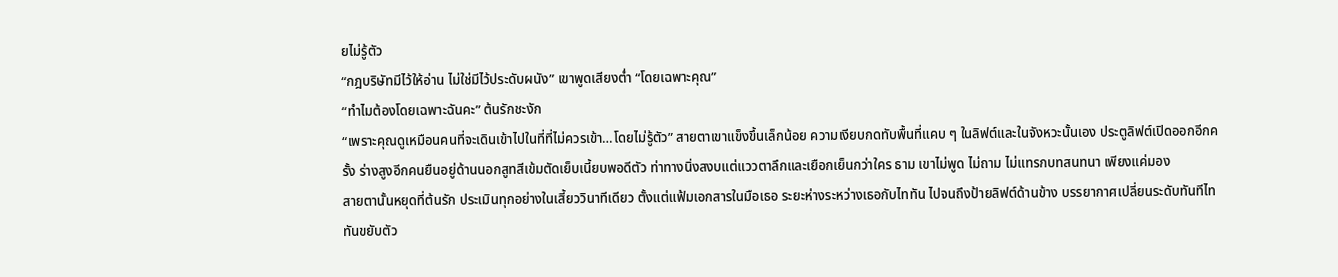ยไม่รู้ตัว
“กฎบริษัทมีไว้ให้อ่าน ไม่ใช่มีไว้ประดับผนัง” เขาพูดเสียงต่ำ “โดยเฉพาะคุณ”
“ทำไมต้องโดยเฉพาะฉันคะ” ต้นรักชะงัก
“เพราะคุณดูเหมือนคนที่จะเดินเข้าไปในที่ที่ไม่ควรเข้า…โดยไม่รู้ตัว” สายตาเขาแข็งขึ้นเล็กน้อย ความเงียบกดทับพื้นที่แคบ ๆ ในลิฟต์และในจังหวะนั้นเอง ประตูลิฟต์เปิดออกอีกครั้ง ร่างสูงอีกคนยืนอยู่ด้านนอกสูทสีเข้มตัดเย็บเนี้ยบพอดีตัว ท่าทางนิ่งสงบแต่แววตาลึกและเยือกเย็นกว่าใคร ธาม เขาไม่พูด ไม่ถาม ไม่แทรกบทสนทนา เพียงแค่มอง
สายตานั้นหยุดที่ต้นรัก ประเมินทุกอย่างในเสี้ยววินาทีเดียว ตั้งแต่แฟ้มเอกสารในมือเธอ ระยะห่างระหว่างเธอกับไททัน ไปจนถึงป้ายลิฟต์ด้านข้าง บรรยากาศเปลี่ยนระดับทันทีไททันขยับตัว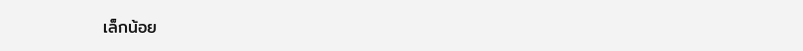เล็กน้อย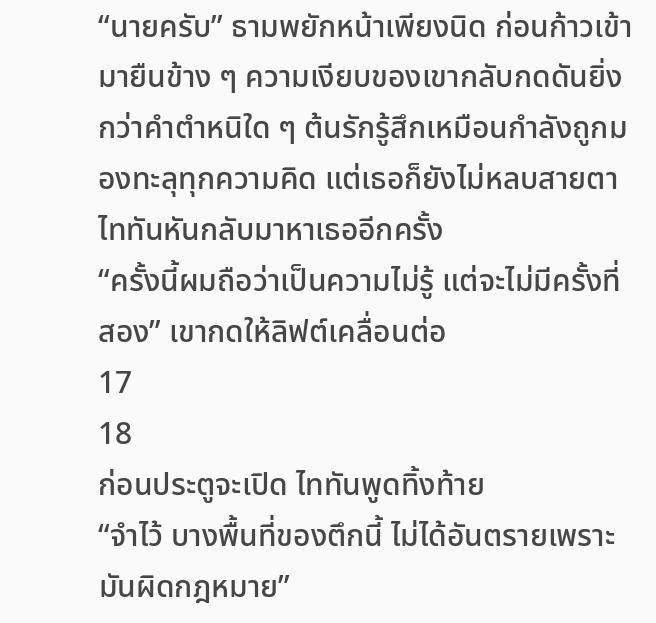“นายครับ” ธามพยักหน้าเพียงนิด ก่อนก้าวเข้ามายืนข้าง ๆ ความเงียบของเขากลับกดดันยิ่งกว่าคำตำหนิใด ๆ ต้นรักรู้สึกเหมือนกำลังถูกมองทะลุทุกความคิด แต่เธอก็ยังไม่หลบสายตาไททันหันกลับมาหาเธออีกครั้ง
“ครั้งนี้ผมถือว่าเป็นความไม่รู้ แต่จะไม่มีครั้งที่สอง” เขากดให้ลิฟต์เคลื่อนต่อ
17
18
ก่อนประตูจะเปิด ไททันพูดทิ้งท้าย
“จำไว้ บางพื้นที่ของตึกนี้ ไม่ได้อันตรายเพราะมันผิดกฎหมาย”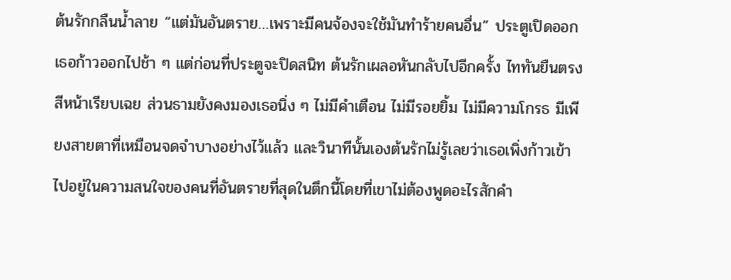ต้นรักกลืนน้ำลาย “แต่มันอันตราย…เพราะมีคนจ้องจะใช้มันทำร้ายคนอื่น” ประตูเปิดออกเธอก้าวออกไปช้า ๆ แต่ก่อนที่ประตูจะปิดสนิท ต้นรักเผลอหันกลับไปอีกครั้ง ไททันยืนตรง สีหน้าเรียบเฉย ส่วนธามยังคงมองเธอนิ่ง ๆ ไม่มีคำเตือน ไม่มีรอยยิ้ม ไม่มีความโกรธ มีเพียงสายตาที่เหมือนจดจำบางอย่างไว้แล้ว และวินาทีนั้นเองต้นรักไม่รู้เลยว่าเธอเพิ่งก้าวเข้าไปอยู่ในความสนใจของคนที่อันตรายที่สุดในตึกนี้โดยที่เขาไม่ต้องพูดอะไรสักคำ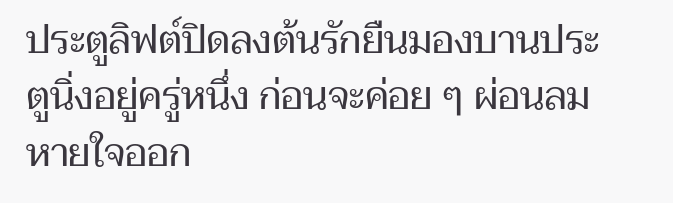ประตูลิฟต์ปิดลงต้นรักยืนมองบานประตูนิ่งอยู่ครู่หนึ่ง ก่อนจะค่อย ๆ ผ่อนลมหายใจออก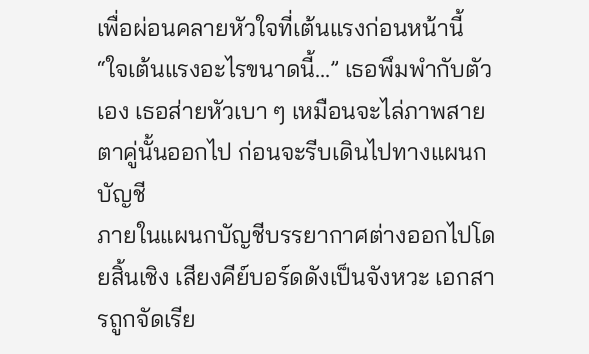เพื่อผ่อนคลายหัวใจที่เต้นแรงก่อนหน้านี้
“ใจเต้นแรงอะไรขนาดนี้…” เธอพึมพำกับตัวเอง เธอส่ายหัวเบา ๆ เหมือนจะไล่ภาพสายตาคู่นั้นออกไป ก่อนจะรีบเดินไปทางแผนกบัญชี
ภายในแผนกบัญชีบรรยากาศต่างออกไปโดยสิ้นเชิง เสียงคีย์บอร์ดดังเป็นจังหวะ เอกสารถูกจัดเรีย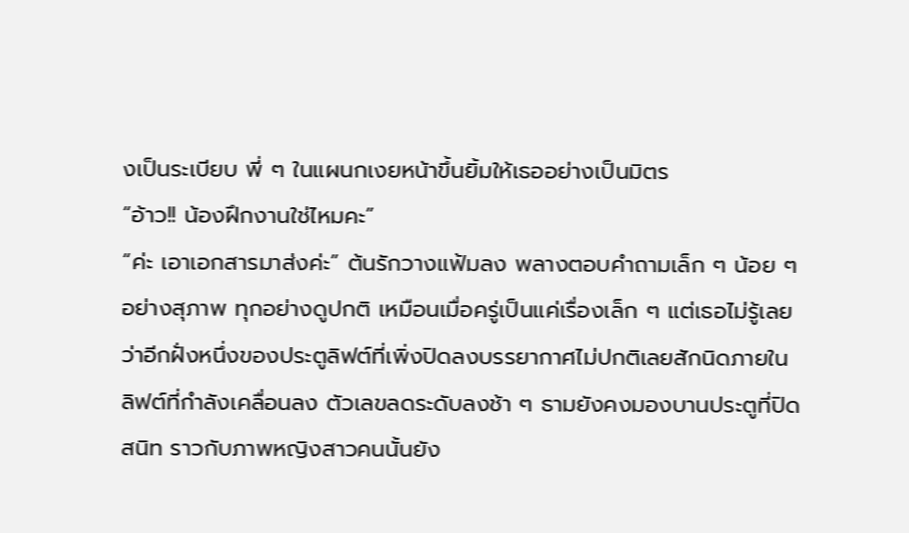งเป็นระเบียบ พี่ ๆ ในแผนกเงยหน้าขึ้นยิ้มให้เธออย่างเป็นมิตร
“อ้าว!! น้องฝึกงานใช่ไหมคะ”
“ค่ะ เอาเอกสารมาส่งค่ะ” ต้นรักวางแฟ้มลง พลางตอบคำถามเล็ก ๆ น้อย ๆ อย่างสุภาพ ทุกอย่างดูปกติ เหมือนเมื่อครู่เป็นแค่เรื่องเล็ก ๆ แต่เธอไม่รู้เลยว่าอีกฝั่งหนึ่งของประตูลิฟต์ที่เพิ่งปิดลงบรรยากาศไม่ปกติเลยสักนิดภายในลิฟต์ที่กำลังเคลื่อนลง ตัวเลขลดระดับลงช้า ๆ ธามยังคงมองบานประตูที่ปิดสนิท ราวกับภาพหญิงสาวคนนั้นยัง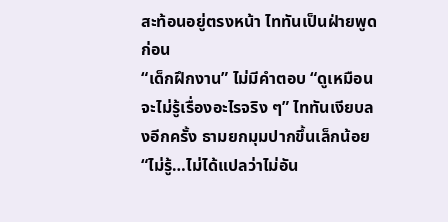สะท้อนอยู่ตรงหน้า ไททันเป็นฝ่ายพูดก่อน
“เด็กฝึกงาน” ไม่มีคำตอบ “ดูเหมือนจะไม่รู้เรื่องอะไรจริง ๆ” ไททันเงียบลงอีกครั้ง ธามยกมุมปากขึ้นเล็กน้อย
“ไม่รู้…ไม่ได้แปลว่าไม่อัน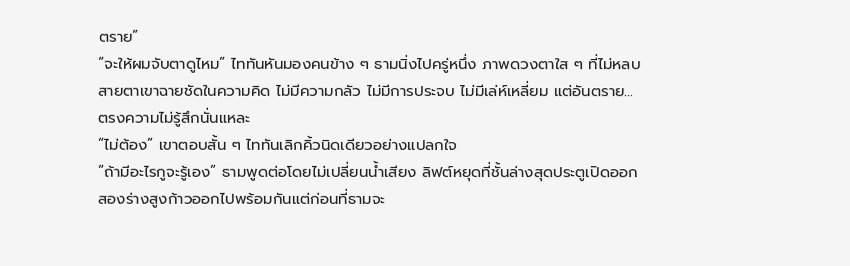ตราย”
“จะให้ผมจับตาดูไหม” ไททันหันมองคนข้าง ๆ ธามนิ่งไปครู่หนึ่ง ภาพดวงตาใส ๆ ที่ไม่หลบสายตาเขาฉายชัดในความคิด ไม่มีความกลัว ไม่มีการประจบ ไม่มีเล่ห์เหลี่ยม แต่อันตราย… ตรงความไม่รู้สึกนั่นแหละ
“ไม่ต้อง” เขาตอบสั้น ๆ ไททันเลิกคิ้วนิดเดียวอย่างแปลกใจ
“ถ้ามีอะไรกูจะรู้เอง” ธามพูดต่อโดยไม่เปลี่ยนน้ำเสียง ลิฟต์หยุดที่ชั้นล่างสุดประตูเปิดออกสองร่างสูงก้าวออกไปพร้อมกันแต่ก่อนที่ธามจะ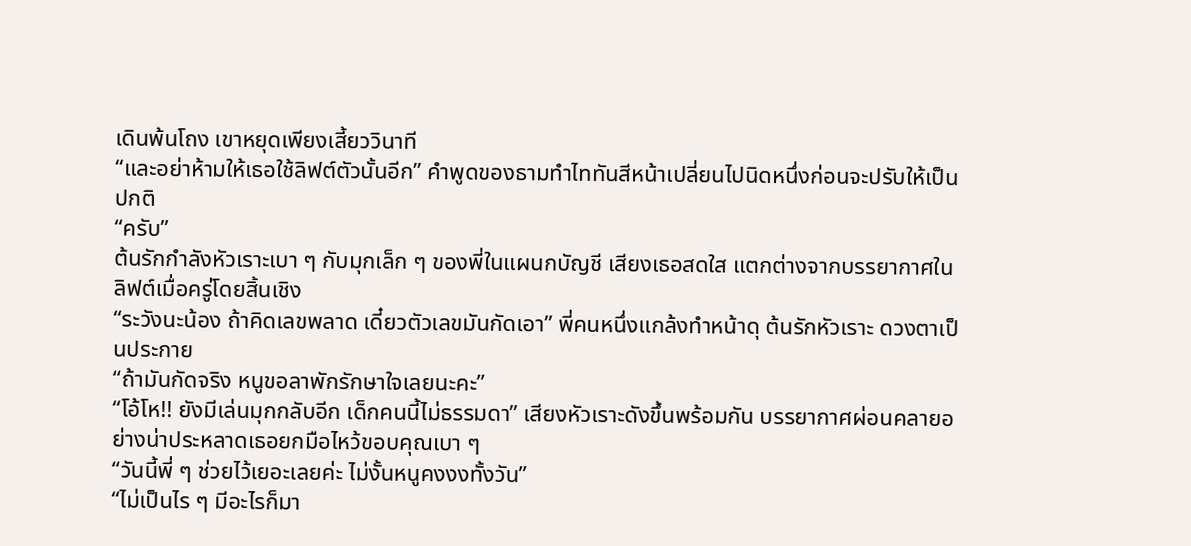เดินพ้นโถง เขาหยุดเพียงเสี้ยววินาที
“และอย่าห้ามให้เธอใช้ลิฟต์ตัวนั้นอีก” คำพูดของธามทำไททันสีหน้าเปลี่ยนไปนิดหนึ่งก่อนจะปรับให้เป็นปกติ
“ครับ”
ต้นรักกำลังหัวเราะเบา ๆ กับมุกเล็ก ๆ ของพี่ในแผนกบัญชี เสียงเธอสดใส แตกต่างจากบรรยากาศในลิฟต์เมื่อครู่โดยสิ้นเชิง
“ระวังนะน้อง ถ้าคิดเลขพลาด เดี๋ยวตัวเลขมันกัดเอา” พี่คนหนึ่งแกล้งทำหน้าดุ ต้นรักหัวเราะ ดวงตาเป็นประกาย
“ถ้ามันกัดจริง หนูขอลาพักรักษาใจเลยนะคะ”
“โอ้โห!! ยังมีเล่นมุกกลับอีก เด็กคนนี้ไม่ธรรมดา” เสียงหัวเราะดังขึ้นพร้อมกัน บรรยากาศผ่อนคลายอย่างน่าประหลาดเธอยกมือไหว้ขอบคุณเบา ๆ
“วันนี้พี่ ๆ ช่วยไว้เยอะเลยค่ะ ไม่งั้นหนูคงงงทั้งวัน”
“ไม่เป็นไร ๆ มีอะไรก็มา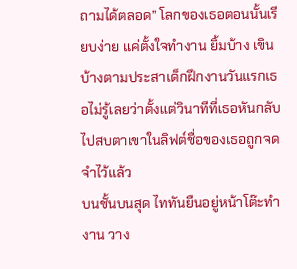ถามได้ตลอด” โลกของเธอตอนนั้นเรียบง่าย แค่ตั้งใจทำงาน ยิ้มบ้าง เขินบ้างตามประสาเด็กฝึกงานวันแรกเธอไม่รู้เลยว่าตั้งแต่วินาทีที่เธอหันกลับไปสบตาเขาในลิฟต์ชื่อของเธอถูกจดจำไว้แล้ว
บนชั้นบนสุด ไททันยืนอยู่หน้าโต๊ะทำงาน วาง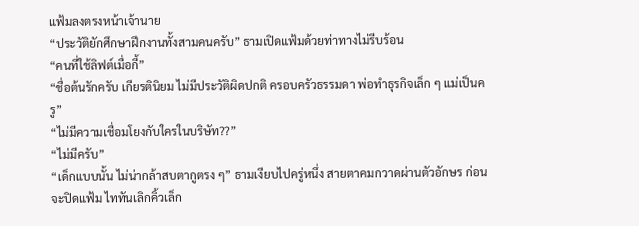แฟ้มลงตรงหน้าเจ้านาย
“ประวัติยักศึกษาฝึกงานทั้งสามคนครับ” ธามเปิดแฟ้มด้วยท่าทางไม่รีบร้อน
“คนที่ใช้ลิฟต์เมื่อกี้”
“ชื่อต้นรักครับ เกียรตินิยม ไม่มีประวัติผิดปกติ ครอบครัวธรรมดา พ่อทำธุรกิจเล็ก ๆ แม่เป็นครู”
“ไม่มีความเชื่อมโยงกับใครในบริษัท??”
“ไม่มีครับ”
“เด็กแบบนั้น ไม่น่ากล้าสบตากูตรง ๆ” ธามเงียบไปครู่หนึ่ง สายตาคมกวาดผ่านตัวอักษร ก่อนจะปิดแฟ้ม ไททันเลิกคิ้วเล็ก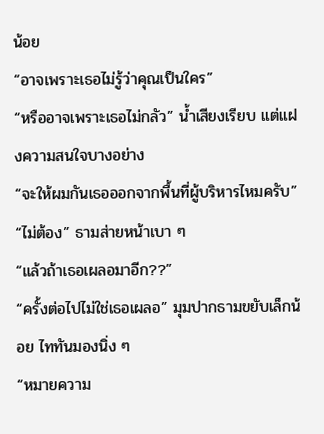น้อย
“อาจเพราะเธอไม่รู้ว่าคุณเป็นใคร”
“หรืออาจเพราะเธอไม่กลัว” น้ำเสียงเรียบ แต่แฝงความสนใจบางอย่าง
“จะให้ผมกันเธอออกจากพื้นที่ผู้บริหารไหมครับ”
“ไม่ต้อง” ธามส่ายหน้าเบา ๆ
“แล้วถ้าเธอเผลอมาอีก??”
“ครั้งต่อไปไม่ใช่เธอเผลอ” มุมปากธามขยับเล็กน้อย ไททันมองนิ่ง ๆ
“หมายความ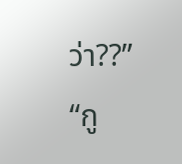ว่า??”
“กู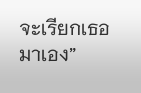จะเรียกเธอมาเอง”